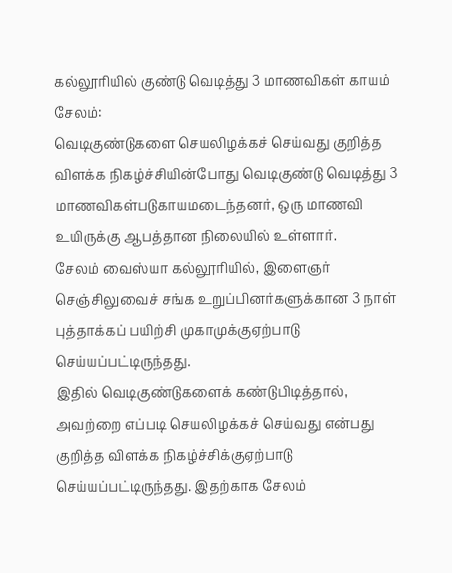கல்லூரியில் குண்டு வெடித்து 3 மாணவிகள் காயம்
சேலம்:
வெடிகுண்டுகளை செயலிழக்கச் செய்வது குறித்த விளக்க நிகழ்ச்சியின்போது வெடிகுண்டு வெடித்து 3 மாணவிகள்படுகாயமடைந்தனர், ஒரு மாணவி உயிருக்கு ஆபத்தான நிலையில் உள்ளார்.
சேலம் வைஸ்யா கல்லூரியில், இளைஞர் செஞ்சிலுவைச் சங்க உறுப்பினர்களுக்கான 3 நாள் புத்தாக்கப் பயிற்சி முகாமுக்குஏற்பாடு செய்யப்பட்டிருந்தது.
இதில் வெடிகுண்டுகளைக் கண்டுபிடித்தால், அவற்றை எப்படி செயலிழக்கச் செய்வது என்பது குறித்த விளக்க நிகழ்ச்சிக்குஏற்பாடு செய்யப்பட்டிருந்தது. இதற்காக சேலம்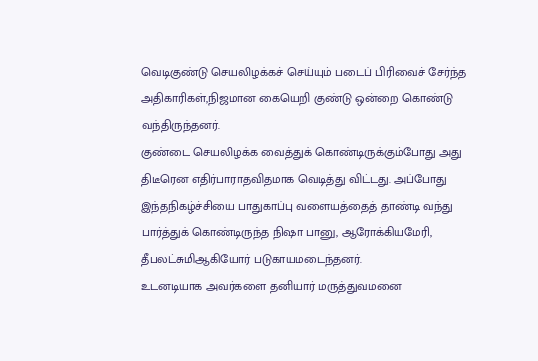வெடிகுண்டு செயலிழக்கச் செய்யும் படைப் பிரிவைச் சேர்ந்த அதிகாரிகள்,நிஜமான கையெறி குண்டு ஒன்றை கொண்டு வந்திருந்தனர்.
குண்டை செயலிழக்க வைத்துக் கொண்டிருக்கும்போது அது திடீரென எதிர்பாராதவிதமாக வெடித்து விட்டது. அப்போது இந்தநிகழ்ச்சியை பாதுகாப்பு வளையத்தைத் தாண்டி வந்து பார்த்துக் கொண்டிருந்த நிஷா பானு, ஆரோக்கியமேரி, தீபலட்சுமிஆகியோர் படுகாயமடைந்தனர்.
உடனடியாக அவர்களை தனியார் மருத்துவமனை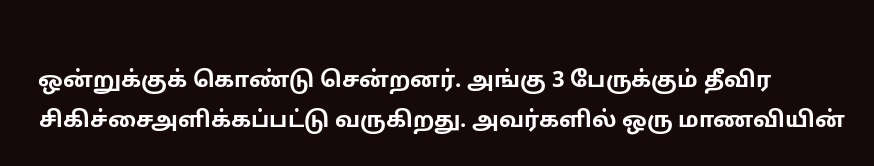ஒன்றுக்குக் கொண்டு சென்றனர். அங்கு 3 பேருக்கும் தீவிர சிகிச்சைஅளிக்கப்பட்டு வருகிறது. அவர்களில் ஒரு மாணவியின்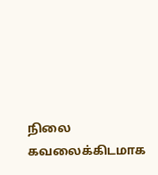நிலை கவலைக்கிடமாக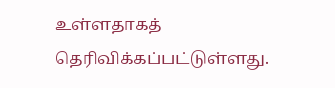உள்ளதாகத் தெரிவிக்கப்பட்டுள்ளது.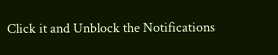Click it and Unblock the Notifications